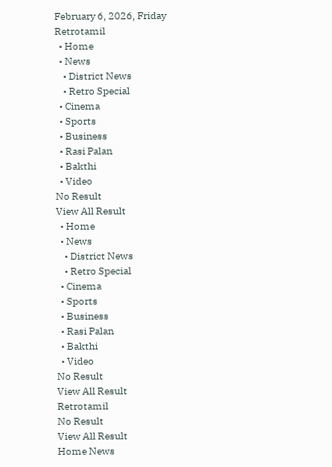February 6, 2026, Friday
Retrotamil
  • Home
  • News
    • District News
    • Retro Special
  • Cinema
  • Sports
  • Business
  • Rasi Palan
  • Bakthi
  • Video
No Result
View All Result
  • Home
  • News
    • District News
    • Retro Special
  • Cinema
  • Sports
  • Business
  • Rasi Palan
  • Bakthi
  • Video
No Result
View All Result
Retrotamil
No Result
View All Result
Home News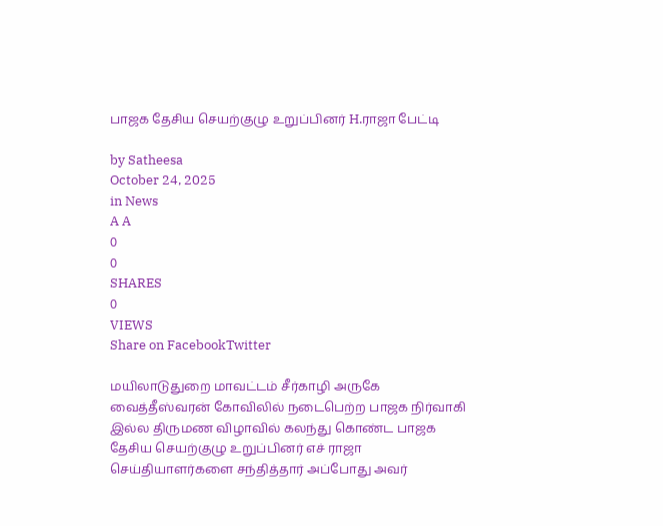பாஜக தேசிய செயற்குழு உறுப்பினர் H.ராஜா பேட்டி

by Satheesa
October 24, 2025
in News
A A
0
0
SHARES
0
VIEWS
Share on FacebookTwitter

மயிலாடுதுறை மாவட்டம் சீர்காழி அருகே வைத்தீஸ்வரன் கோவிலில் நடைபெற்ற பாஜக நிர்வாகி இல்ல திருமண விழாவில் கலந்து கொண்ட பாஜக தேசிய செயற்குழு உறுப்பினர் எச் ராஜா செய்தியாளர்களை சந்தித்தார் அப்போது அவர்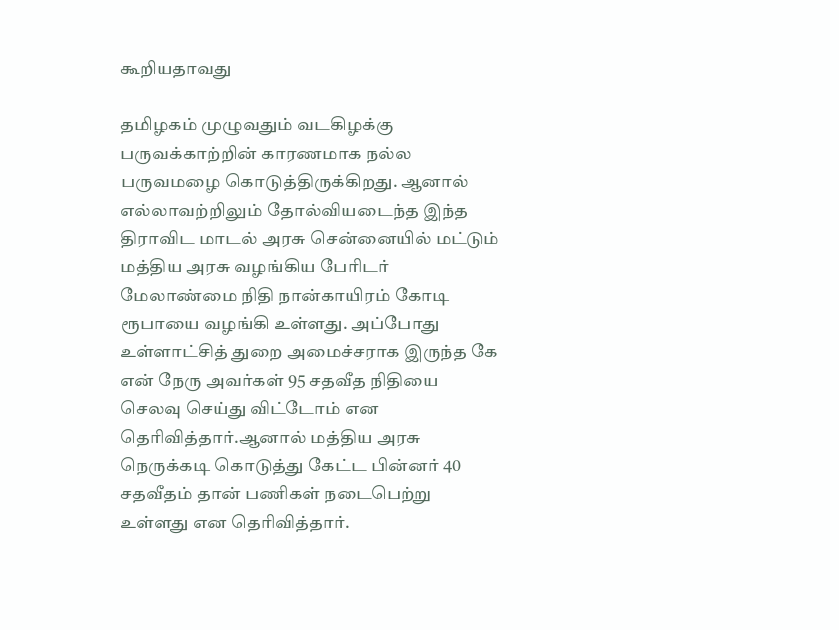கூறியதாவது

தமிழகம் முழுவதும் வடகிழக்கு பருவக்காற்றின் காரணமாக நல்ல பருவமழை கொடுத்திருக்கிறது. ஆனால் எல்லாவற்றிலும் தோல்வியடைந்த இந்த திராவிட மாடல் அரசு சென்னையில் மட்டும் மத்திய அரசு வழங்கிய பேரிடர் மேலாண்மை நிதி நான்காயிரம் கோடி ரூபாயை வழங்கி உள்ளது. அப்போது உள்ளாட்சித் துறை அமைச்சராக இருந்த கே என் நேரு அவர்கள் 95 சதவீத நிதியை செலவு செய்து விட்டோம் என தெரிவித்தார்.ஆனால் மத்திய அரசு நெருக்கடி கொடுத்து கேட்ட பின்னர் 40 சதவீதம் தான் பணிகள் நடைபெற்று உள்ளது என தெரிவித்தார்.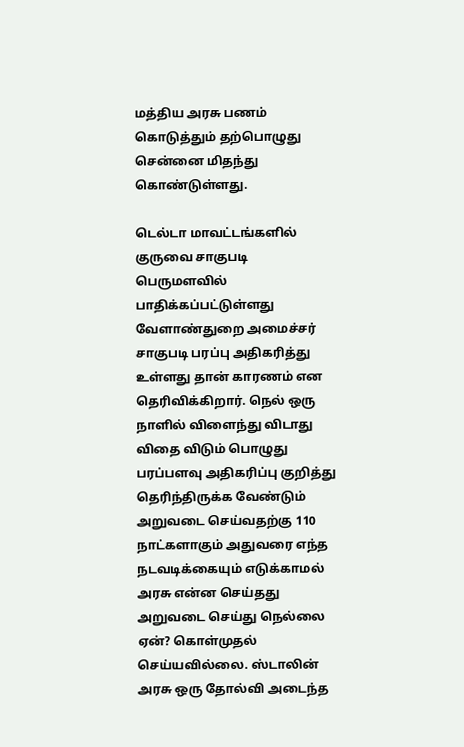மத்திய அரசு பணம் கொடுத்தும் தற்பொழுது சென்னை மிதந்து கொண்டுள்ளது.

டெல்டா மாவட்டங்களில் குருவை சாகுபடி பெருமளவில் பாதிக்கப்பட்டுள்ளது வேளாண்துறை அமைச்சர் சாகுபடி பரப்பு அதிகரித்து உள்ளது தான் காரணம் என தெரிவிக்கிறார். நெல் ஒரு நாளில் விளைந்து விடாது விதை விடும் பொழுது பரப்பளவு அதிகரிப்பு குறித்து தெரிந்திருக்க வேண்டும் அறுவடை செய்வதற்கு 110 நாட்களாகும் அதுவரை எந்த நடவடிக்கையும் எடுக்காமல் அரசு என்ன செய்தது அறுவடை செய்து நெல்லை ஏன்? கொள்முதல் செய்யவில்லை. ஸ்டாலின் அரசு ஒரு தோல்வி அடைந்த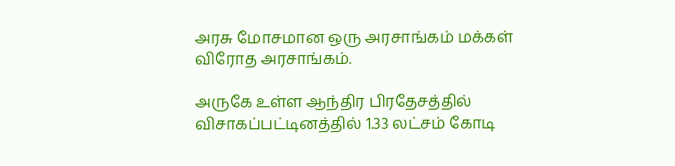அரசு மோசமான ஒரு அரசாங்கம் மக்கள் விரோத அரசாங்கம்.

அருகே உள்ள ஆந்திர பிரதேசத்தில் விசாகப்பட்டினத்தில் 1.33 லட்சம் கோடி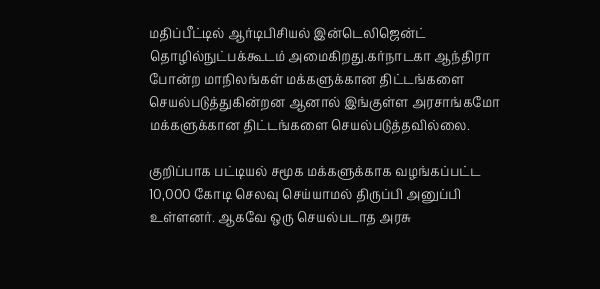மதிப்பீட்டில் ஆர்டிபிசியல் இன்டெலிஜென்ட் தொழில்நுட்பக்கூடம் அமைகிறது.கர்நாடகா ஆந்திரா போன்ற மாநிலங்கள் மக்களுக்கான திட்டங்களை செயல்படுத்துகின்றன ஆனால் இங்குள்ள அரசாங்கமோ மக்களுக்கான திட்டங்களை செயல்படுத்தவில்லை.

குறிப்பாக பட்டியல் சமூக மக்களுக்காக வழங்கப்பட்ட 10,000 கோடி செலவு செய்யாமல் திருப்பி அனுப்பி உள்ளனர். ஆகவே ஒரு செயல்படாத அரசு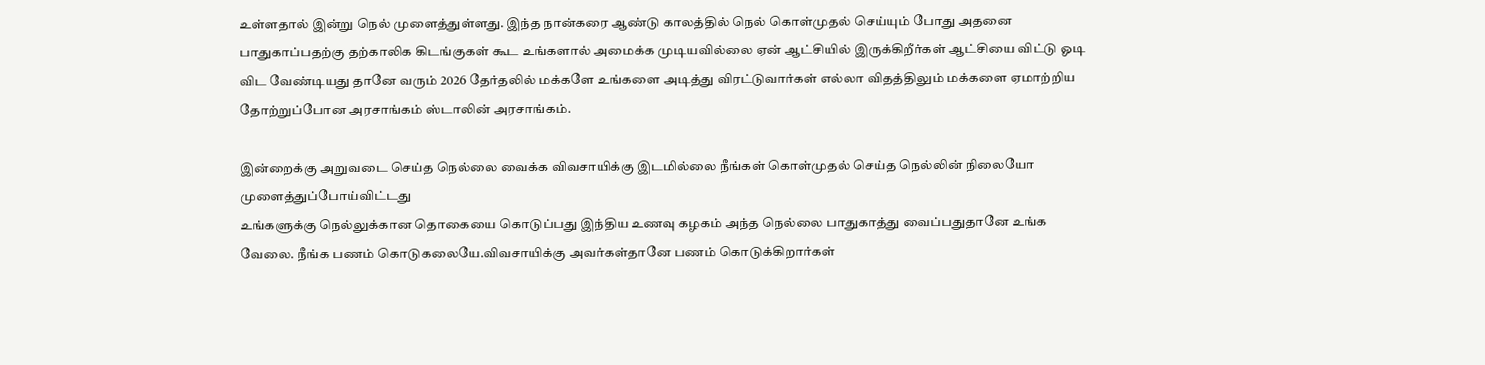உள்ளதால் இன்று நெல் முளைத்துள்ளது. இந்த நான்கரை ஆண்டு காலத்தில் நெல் கொள்முதல் செய்யும் போது அதனை பாதுகாப்பதற்கு தற்காலிக கிடங்குகள் கூட உங்களால் அமைக்க முடியவில்லை ஏன் ஆட்சியில் இருக்கிறீர்கள் ஆட்சியை விட்டு ஓடி விட வேண்டியது தானே வரும் 2026 தேர்தலில் மக்களே உங்களை அடித்து விரட்டுவார்கள் எல்லா விதத்திலும் மக்களை ஏமாற்றிய தோற்றுப்போன அரசாங்கம் ஸ்டாலின் அரசாங்கம்.

இன்றைக்கு அறுவடை செய்த நெல்லை வைக்க விவசாயிக்கு இடமில்லை நீங்கள் கொள்முதல் செய்த நெல்லின் நிலையோ முளைத்துப்போய்விட்டது
உங்களுக்கு நெல்லுக்கான தொகையை கொடுப்பது இந்திய உணவு கழகம் அந்த நெல்லை பாதுகாத்து வைப்பதுதானே உங்க வேலை. நீங்க பணம் கொடுகலையே.விவசாயிக்கு அவர்கள்தானே பணம் கொடுக்கிறார்கள்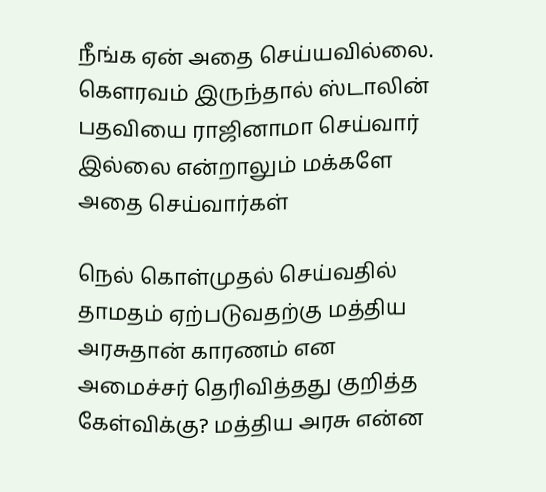நீங்க ஏன் அதை செய்யவில்லை. கௌரவம் இருந்தால் ஸ்டாலின் பதவியை ராஜினாமா செய்வார் இல்லை என்றாலும் மக்களே அதை செய்வார்கள்

நெல் கொள்முதல் செய்வதில் தாமதம் ஏற்படுவதற்கு மத்திய அரசுதான் காரணம் என அமைச்சர் தெரிவித்தது குறித்த கேள்விக்கு? மத்திய அரசு என்ன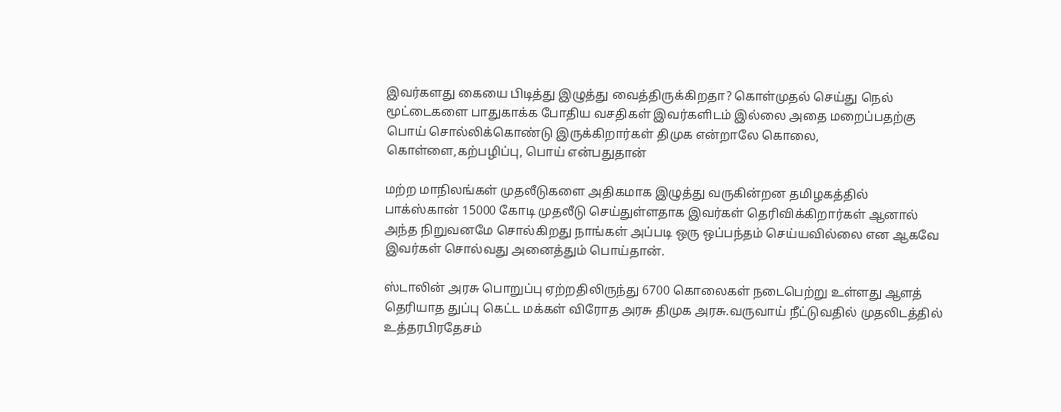இவர்களது கையை பிடித்து இழுத்து வைத்திருக்கிறதா? கொள்முதல் செய்து நெல் மூட்டைகளை பாதுகாக்க போதிய வசதிகள் இவர்களிடம் இல்லை அதை மறைப்பதற்கு பொய் சொல்லிக்கொண்டு இருக்கிறார்கள் திமுக என்றாலே கொலை, கொள்ளை,கற்பழிப்பு, பொய் என்பதுதான்

மற்ற மாநிலங்கள் முதலீடுகளை அதிகமாக இழுத்து வருகின்றன தமிழகத்தில் பாக்ஸ்கான் 15000 கோடி முதலீடு செய்துள்ளதாக இவர்கள் தெரிவிக்கிறார்கள் ஆனால் அந்த நிறுவனமே சொல்கிறது நாங்கள் அப்படி ஒரு ஒப்பந்தம் செய்யவில்லை என ஆகவே இவர்கள் சொல்வது அனைத்தும் பொய்தான்.

ஸ்டாலின் அரசு பொறுப்பு ஏற்றதிலிருந்து 6700 கொலைகள் நடைபெற்று உள்ளது ஆளத் தெரியாத துப்பு கெட்ட மக்கள் விரோத அரசு திமுக அரசு.வருவாய் நீட்டுவதில் முதலிடத்தில் உத்தரபிரதேசம்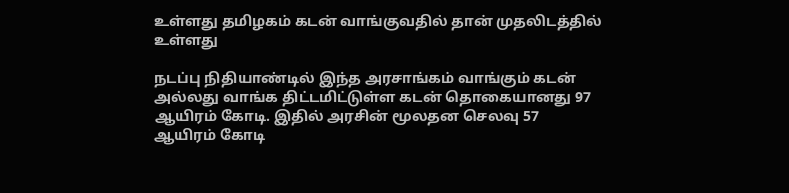உள்ளது தமிழகம் கடன் வாங்குவதில் தான் முதலிடத்தில் உள்ளது

நடப்பு நிதியாண்டில் இந்த அரசாங்கம் வாங்கும் கடன் அல்லது வாங்க திட்டமிட்டுள்ள கடன் தொகையானது 97 ஆயிரம் கோடி. இதில் அரசின் மூலதன செலவு 57 ஆயிரம் கோடி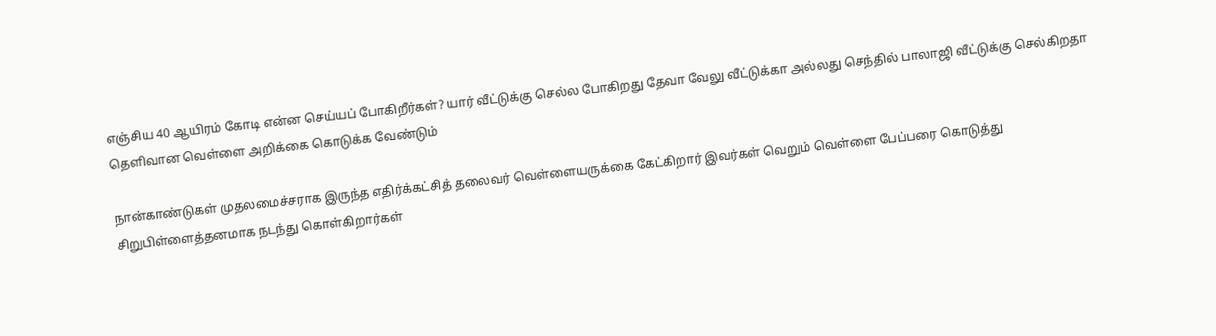எஞ்சிய 40 ஆயிரம் கோடி என்ன செய்யப் போகிறீர்கள்? யார் வீட்டுக்கு செல்ல போகிறது தேவா வேலு வீட்டுக்கா அல்லது செந்தில் பாலாஜி வீட்டுக்கு செல்கிறதா தெளிவான வெள்ளை அறிக்கை கொடுக்க வேண்டும்

நான்காண்டுகள் முதலமைச்சராக இருந்த எதிர்க்கட்சித் தலைவர் வெள்ளையருக்கை கேட்கிறார் இவர்கள் வெறும் வெள்ளை பேப்பரை கொடுத்து சிறுபிள்ளைத்தனமாக நடந்து கொள்கிறார்கள்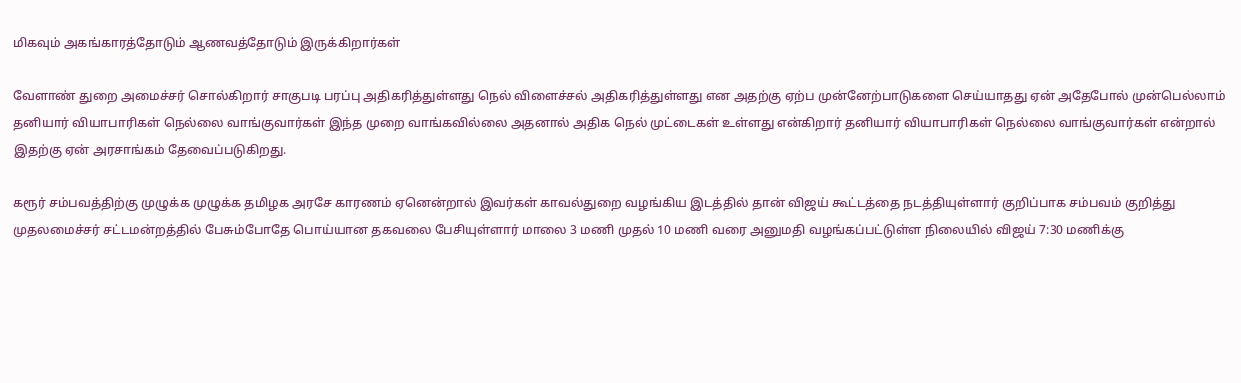மிகவும் அகங்காரத்தோடும் ஆணவத்தோடும் இருக்கிறார்கள்

வேளாண் துறை அமைச்சர் சொல்கிறார் சாகுபடி பரப்பு அதிகரித்துள்ளது நெல் விளைச்சல் அதிகரித்துள்ளது என அதற்கு ஏற்ப முன்னேற்பாடுகளை செய்யாதது ஏன் அதேபோல் முன்பெல்லாம் தனியார் வியாபாரிகள் நெல்லை வாங்குவார்கள் இந்த முறை வாங்கவில்லை அதனால் அதிக நெல் முட்டைகள் உள்ளது என்கிறார் தனியார் வியாபாரிகள் நெல்லை வாங்குவார்கள் என்றால் இதற்கு ஏன் அரசாங்கம் தேவைப்படுகிறது.

கரூர் சம்பவத்திற்கு முழுக்க முழுக்க தமிழக அரசே காரணம் ஏனென்றால் இவர்கள் காவல்துறை வழங்கிய இடத்தில் தான் விஜய் கூட்டத்தை நடத்தியுள்ளார் குறிப்பாக சம்பவம் குறித்து முதலமைச்சர் சட்டமன்றத்தில் பேசும்போதே பொய்யான தகவலை பேசியுள்ளார் மாலை 3 மணி முதல் 10 மணி வரை அனுமதி வழங்கப்பட்டுள்ள நிலையில் விஜய் 7:30 மணிக்கு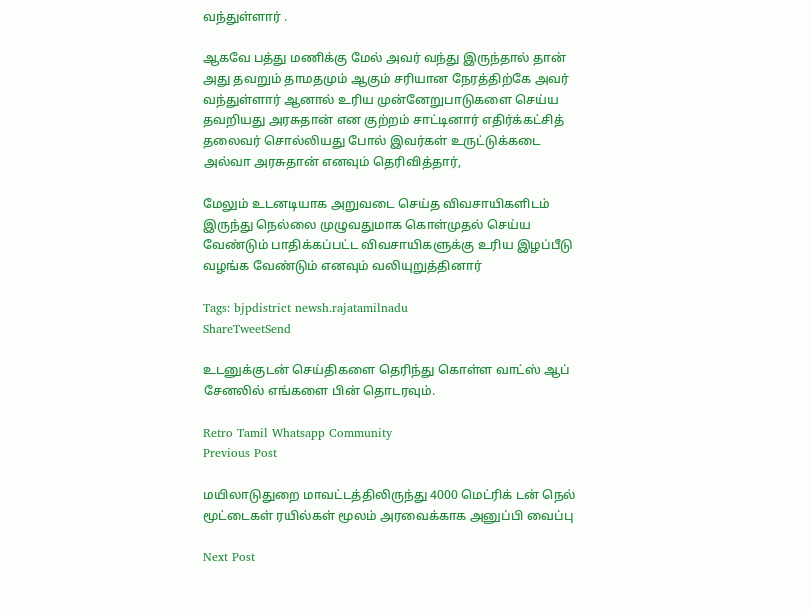வந்துள்ளார் .

ஆகவே பத்து மணிக்கு மேல் அவர் வந்து இருந்தால் தான் அது தவறும் தாமதமும் ஆகும் சரியான நேரத்திற்கே அவர் வந்துள்ளார் ஆனால் உரிய முன்னேறுபாடுகளை செய்ய தவறியது அரசுதான் என குற்றம் சாட்டினார் எதிர்க்கட்சித் தலைவர் சொல்லியது போல் இவர்கள் உருட்டுக்கடை அல்வா அரசுதான் எனவும் தெரிவித்தார்,

மேலும் உடனடியாக அறுவடை செய்த விவசாயிகளிடம் இருந்து நெல்லை முழுவதுமாக கொள்முதல் செய்ய வேண்டும் பாதிக்கப்பட்ட விவசாயிகளுக்கு உரிய இழப்பீடு வழங்க வேண்டும் எனவும் வலியுறுத்தினார்

Tags: bjpdistrict newsh.rajatamilnadu
ShareTweetSend

உடனுக்குடன் செய்திகளை தெரிந்து கொள்ள வாட்ஸ் ஆப் சேனலில் எங்களை பின் தொடரவும்.

Retro Tamil Whatsapp Community
Previous Post

மயிலாடுதுறை மாவட்டத்திலிருந்து 4000 மெட்ரிக் டன் நெல் மூட்டைகள் ரயில்கள் மூலம் அரவைக்காக அனுப்பி வைப்பு

Next Post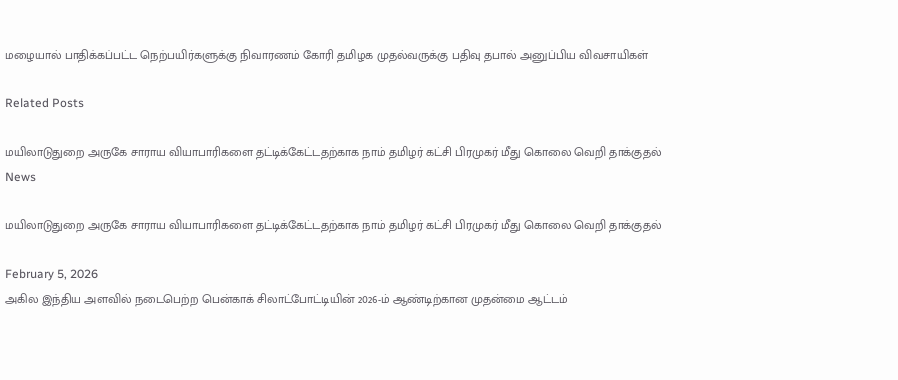மழையால் பாதிக்கப்பட்ட நெற்பயிர்களுக்கு நிவாரணம் கோரி தமிழக முதல்வருக்கு பதிவு தபால் அனுப்பிய விவசாயிகள்

Related Posts

மயிலாடுதுறை அருகே சாராய வியாபாரிகளை தட்டிக்கேட்டதற்காக நாம் தமிழர் கட்சி பிரமுகர் மீது கொலை வெறி தாக்குதல்
News

மயிலாடுதுறை அருகே சாராய வியாபாரிகளை தட்டிக்கேட்டதற்காக நாம் தமிழர் கட்சி பிரமுகர் மீது கொலை வெறி தாக்குதல்

February 5, 2026
அகில இந்திய அளவில் நடைபெற்ற பென்காக் சிலாட்போட்டியின் 2026-ம் ஆண்டிற்கான முதன்மை ஆட்டம்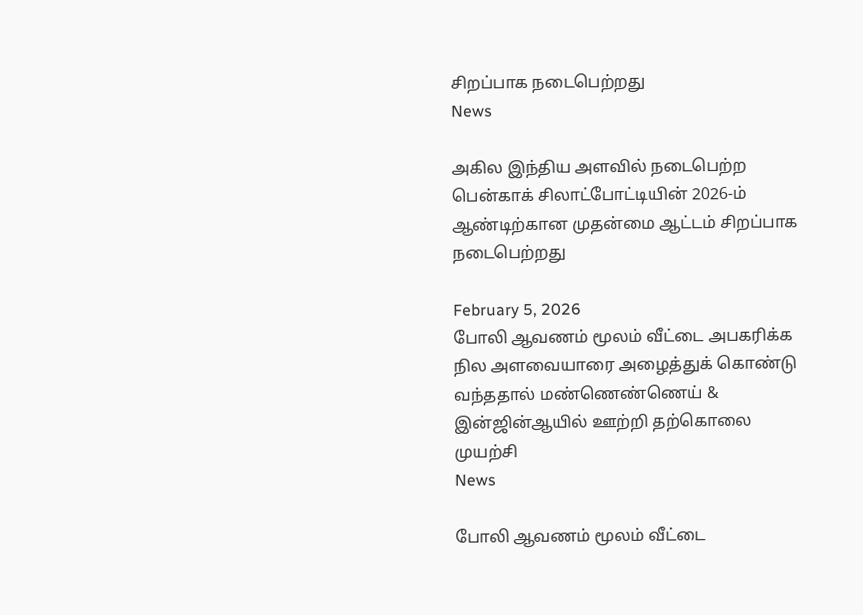சிறப்பாக நடைபெற்றது
News

அகில இந்திய அளவில் நடைபெற்ற பென்காக் சிலாட்போட்டியின் 2026-ம் ஆண்டிற்கான முதன்மை ஆட்டம் சிறப்பாக நடைபெற்றது

February 5, 2026
போலி ஆவணம் மூலம் வீட்டை அபகரிக்க நில அளவையாரை அழைத்துக் கொண்டு வந்ததால் மண்ணெண்ணெய் & இன்ஜின்ஆயில் ஊற்றி தற்கொலை முயற்சி
News

போலி ஆவணம் மூலம் வீட்டை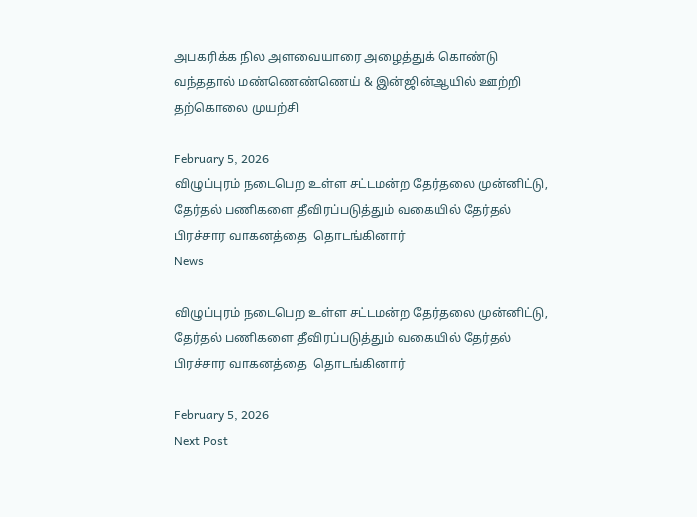அபகரிக்க நில அளவையாரை அழைத்துக் கொண்டு வந்ததால் மண்ணெண்ணெய் & இன்ஜின்ஆயில் ஊற்றி தற்கொலை முயற்சி

February 5, 2026
விழுப்புரம் நடைபெற உள்ள சட்டமன்ற தேர்தலை முன்னிட்டு, தேர்தல் பணிகளை தீவிரப்படுத்தும் வகையில் தேர்தல் பிரச்சார வாகனத்தை  தொடங்கினார்
News

விழுப்புரம் நடைபெற உள்ள சட்டமன்ற தேர்தலை முன்னிட்டு, தேர்தல் பணிகளை தீவிரப்படுத்தும் வகையில் தேர்தல் பிரச்சார வாகனத்தை  தொடங்கினார்

February 5, 2026
Next Post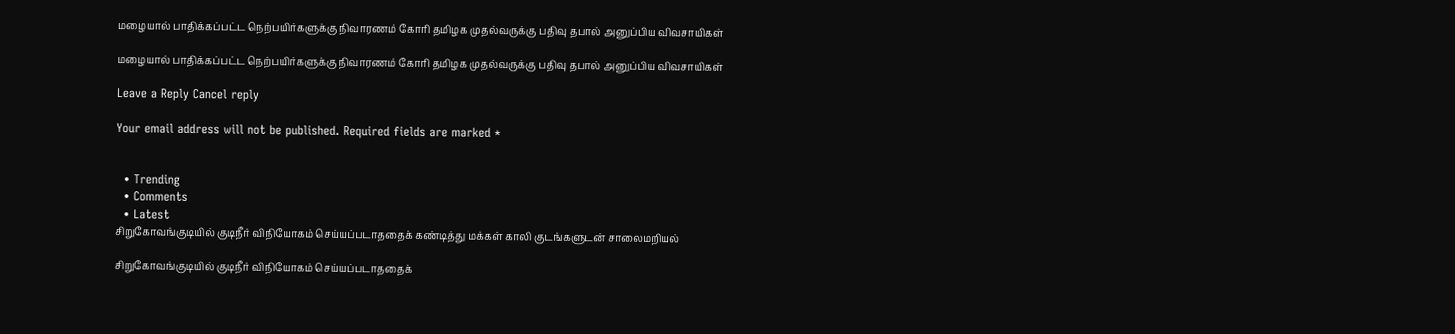மழையால் பாதிக்கப்பட்ட நெற்பயிர்களுக்கு நிவாரணம் கோரி தமிழக முதல்வருக்கு பதிவு தபால் அனுப்பிய விவசாயிகள்

மழையால் பாதிக்கப்பட்ட நெற்பயிர்களுக்கு நிவாரணம் கோரி தமிழக முதல்வருக்கு பதிவு தபால் அனுப்பிய விவசாயிகள்

Leave a Reply Cancel reply

Your email address will not be published. Required fields are marked *


  • Trending
  • Comments
  • Latest
சிறுகோவங்குடியில் குடிநீர் விநியோகம் செய்யப்படாததைக் கண்டித்து மக்கள் காலி குடங்களுடன் சாலைமறியல்

சிறுகோவங்குடியில் குடிநீர் விநியோகம் செய்யப்படாததைக்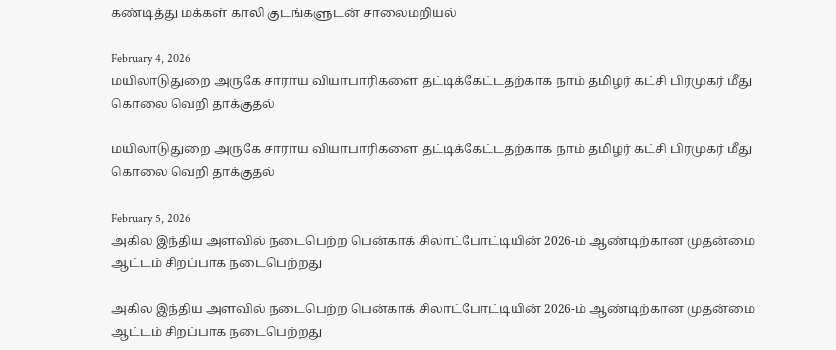கண்டித்து மக்கள் காலி குடங்களுடன் சாலைமறியல்

February 4, 2026
மயிலாடுதுறை அருகே சாராய வியாபாரிகளை தட்டிக்கேட்டதற்காக நாம் தமிழர் கட்சி பிரமுகர் மீது கொலை வெறி தாக்குதல்

மயிலாடுதுறை அருகே சாராய வியாபாரிகளை தட்டிக்கேட்டதற்காக நாம் தமிழர் கட்சி பிரமுகர் மீது கொலை வெறி தாக்குதல்

February 5, 2026
அகில இந்திய அளவில் நடைபெற்ற பென்காக் சிலாட்போட்டியின் 2026-ம் ஆண்டிற்கான முதன்மை ஆட்டம் சிறப்பாக நடைபெற்றது

அகில இந்திய அளவில் நடைபெற்ற பென்காக் சிலாட்போட்டியின் 2026-ம் ஆண்டிற்கான முதன்மை ஆட்டம் சிறப்பாக நடைபெற்றது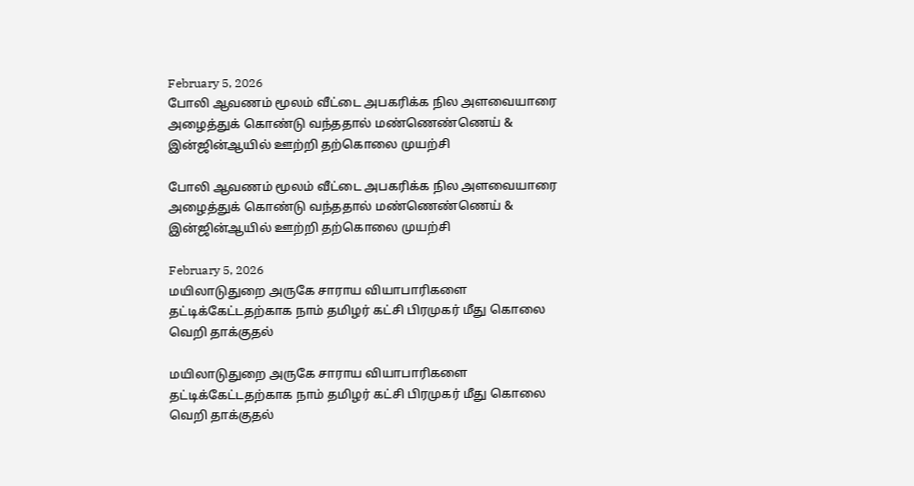February 5, 2026
போலி ஆவணம் மூலம் வீட்டை அபகரிக்க நில அளவையாரை அழைத்துக் கொண்டு வந்ததால் மண்ணெண்ணெய் & இன்ஜின்ஆயில் ஊற்றி தற்கொலை முயற்சி

போலி ஆவணம் மூலம் வீட்டை அபகரிக்க நில அளவையாரை அழைத்துக் கொண்டு வந்ததால் மண்ணெண்ணெய் & இன்ஜின்ஆயில் ஊற்றி தற்கொலை முயற்சி

February 5, 2026
மயிலாடுதுறை அருகே சாராய வியாபாரிகளை தட்டிக்கேட்டதற்காக நாம் தமிழர் கட்சி பிரமுகர் மீது கொலை வெறி தாக்குதல்

மயிலாடுதுறை அருகே சாராய வியாபாரிகளை தட்டிக்கேட்டதற்காக நாம் தமிழர் கட்சி பிரமுகர் மீது கொலை வெறி தாக்குதல்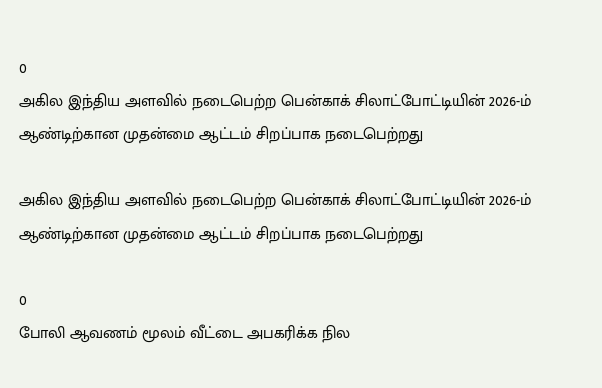0
அகில இந்திய அளவில் நடைபெற்ற பென்காக் சிலாட்போட்டியின் 2026-ம் ஆண்டிற்கான முதன்மை ஆட்டம் சிறப்பாக நடைபெற்றது

அகில இந்திய அளவில் நடைபெற்ற பென்காக் சிலாட்போட்டியின் 2026-ம் ஆண்டிற்கான முதன்மை ஆட்டம் சிறப்பாக நடைபெற்றது

0
போலி ஆவணம் மூலம் வீட்டை அபகரிக்க நில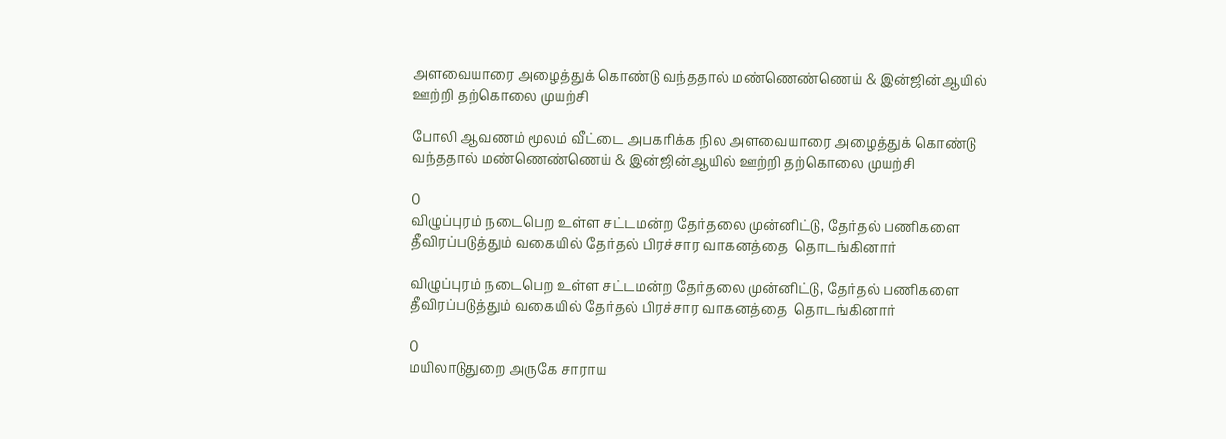அளவையாரை அழைத்துக் கொண்டு வந்ததால் மண்ணெண்ணெய் & இன்ஜின்ஆயில் ஊற்றி தற்கொலை முயற்சி

போலி ஆவணம் மூலம் வீட்டை அபகரிக்க நில அளவையாரை அழைத்துக் கொண்டு வந்ததால் மண்ணெண்ணெய் & இன்ஜின்ஆயில் ஊற்றி தற்கொலை முயற்சி

0
விழுப்புரம் நடைபெற உள்ள சட்டமன்ற தேர்தலை முன்னிட்டு, தேர்தல் பணிகளை தீவிரப்படுத்தும் வகையில் தேர்தல் பிரச்சார வாகனத்தை  தொடங்கினார்

விழுப்புரம் நடைபெற உள்ள சட்டமன்ற தேர்தலை முன்னிட்டு, தேர்தல் பணிகளை தீவிரப்படுத்தும் வகையில் தேர்தல் பிரச்சார வாகனத்தை  தொடங்கினார்

0
மயிலாடுதுறை அருகே சாராய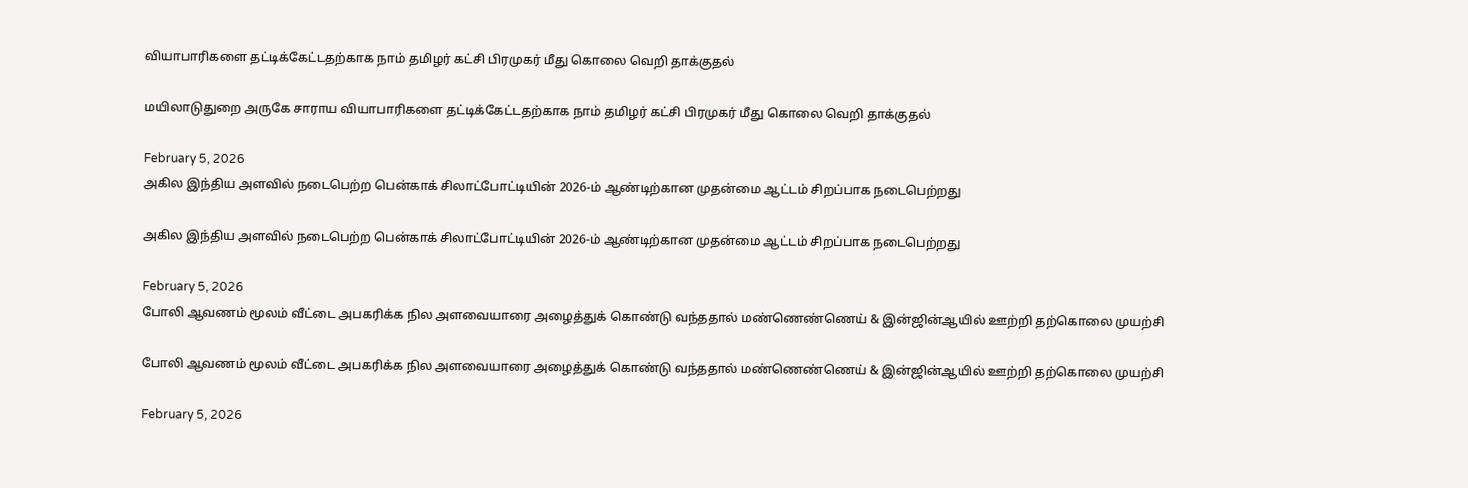வியாபாரிகளை தட்டிக்கேட்டதற்காக நாம் தமிழர் கட்சி பிரமுகர் மீது கொலை வெறி தாக்குதல்

மயிலாடுதுறை அருகே சாராய வியாபாரிகளை தட்டிக்கேட்டதற்காக நாம் தமிழர் கட்சி பிரமுகர் மீது கொலை வெறி தாக்குதல்

February 5, 2026
அகில இந்திய அளவில் நடைபெற்ற பென்காக் சிலாட்போட்டியின் 2026-ம் ஆண்டிற்கான முதன்மை ஆட்டம் சிறப்பாக நடைபெற்றது

அகில இந்திய அளவில் நடைபெற்ற பென்காக் சிலாட்போட்டியின் 2026-ம் ஆண்டிற்கான முதன்மை ஆட்டம் சிறப்பாக நடைபெற்றது

February 5, 2026
போலி ஆவணம் மூலம் வீட்டை அபகரிக்க நில அளவையாரை அழைத்துக் கொண்டு வந்ததால் மண்ணெண்ணெய் & இன்ஜின்ஆயில் ஊற்றி தற்கொலை முயற்சி

போலி ஆவணம் மூலம் வீட்டை அபகரிக்க நில அளவையாரை அழைத்துக் கொண்டு வந்ததால் மண்ணெண்ணெய் & இன்ஜின்ஆயில் ஊற்றி தற்கொலை முயற்சி

February 5, 2026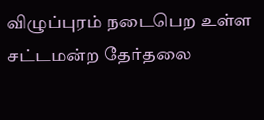விழுப்புரம் நடைபெற உள்ள சட்டமன்ற தேர்தலை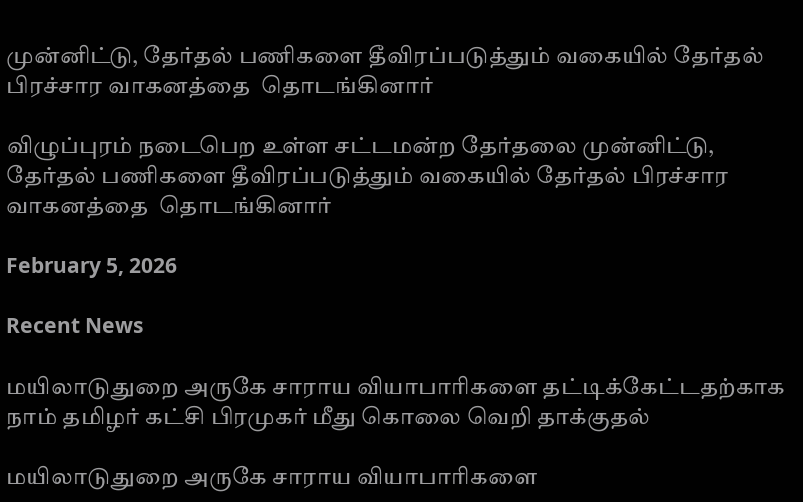முன்னிட்டு, தேர்தல் பணிகளை தீவிரப்படுத்தும் வகையில் தேர்தல் பிரச்சார வாகனத்தை  தொடங்கினார்

விழுப்புரம் நடைபெற உள்ள சட்டமன்ற தேர்தலை முன்னிட்டு, தேர்தல் பணிகளை தீவிரப்படுத்தும் வகையில் தேர்தல் பிரச்சார வாகனத்தை  தொடங்கினார்

February 5, 2026

Recent News

மயிலாடுதுறை அருகே சாராய வியாபாரிகளை தட்டிக்கேட்டதற்காக நாம் தமிழர் கட்சி பிரமுகர் மீது கொலை வெறி தாக்குதல்

மயிலாடுதுறை அருகே சாராய வியாபாரிகளை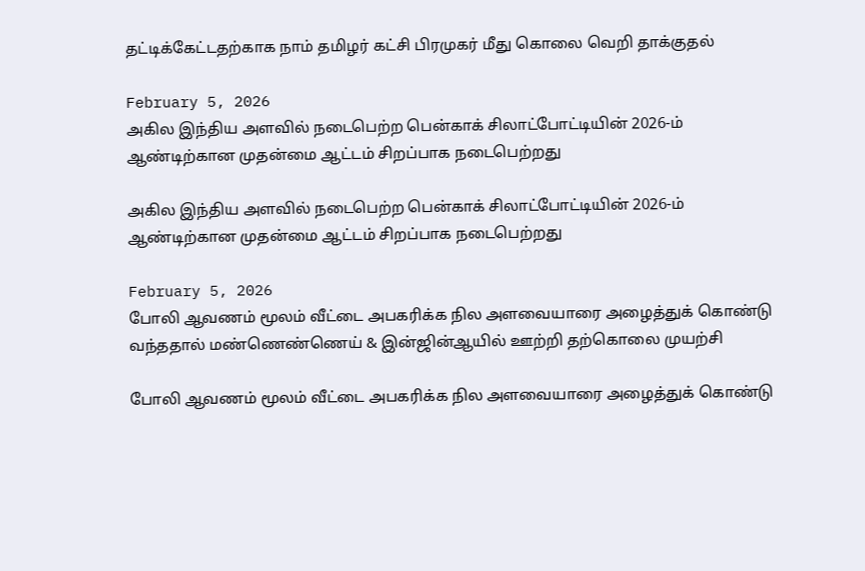தட்டிக்கேட்டதற்காக நாம் தமிழர் கட்சி பிரமுகர் மீது கொலை வெறி தாக்குதல்

February 5, 2026
அகில இந்திய அளவில் நடைபெற்ற பென்காக் சிலாட்போட்டியின் 2026-ம் ஆண்டிற்கான முதன்மை ஆட்டம் சிறப்பாக நடைபெற்றது

அகில இந்திய அளவில் நடைபெற்ற பென்காக் சிலாட்போட்டியின் 2026-ம் ஆண்டிற்கான முதன்மை ஆட்டம் சிறப்பாக நடைபெற்றது

February 5, 2026
போலி ஆவணம் மூலம் வீட்டை அபகரிக்க நில அளவையாரை அழைத்துக் கொண்டு வந்ததால் மண்ணெண்ணெய் & இன்ஜின்ஆயில் ஊற்றி தற்கொலை முயற்சி

போலி ஆவணம் மூலம் வீட்டை அபகரிக்க நில அளவையாரை அழைத்துக் கொண்டு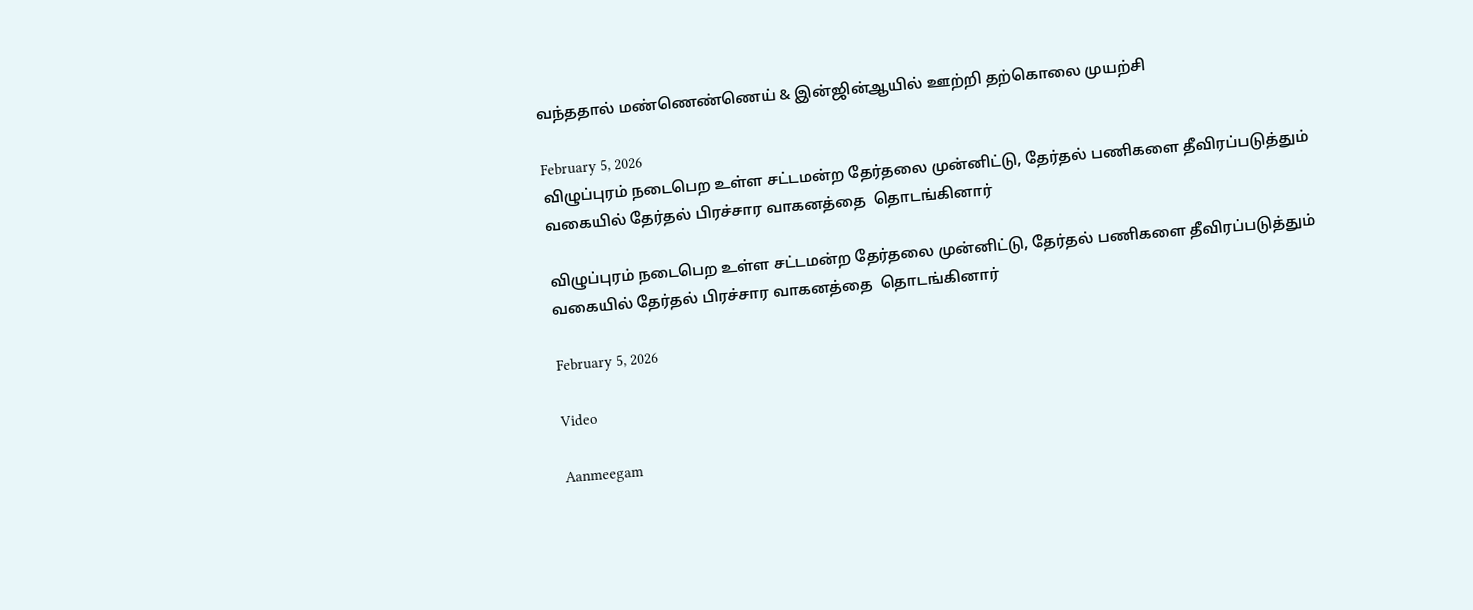வந்ததால் மண்ணெண்ணெய் & இன்ஜின்ஆயில் ஊற்றி தற்கொலை முயற்சி

February 5, 2026
விழுப்புரம் நடைபெற உள்ள சட்டமன்ற தேர்தலை முன்னிட்டு, தேர்தல் பணிகளை தீவிரப்படுத்தும் வகையில் தேர்தல் பிரச்சார வாகனத்தை  தொடங்கினார்

விழுப்புரம் நடைபெற உள்ள சட்டமன்ற தேர்தலை முன்னிட்டு, தேர்தல் பணிகளை தீவிரப்படுத்தும் வகையில் தேர்தல் பிரச்சார வாகனத்தை  தொடங்கினார்

February 5, 2026

Video

Aanmeegam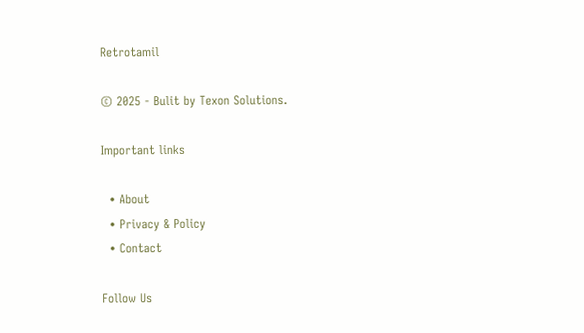Retrotamil

© 2025 - Bulit by Texon Solutions.

Important links

  • About
  • Privacy & Policy
  • Contact

Follow Us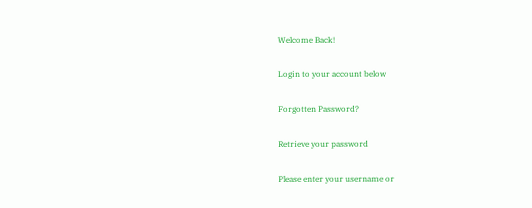Welcome Back!

Login to your account below

Forgotten Password?

Retrieve your password

Please enter your username or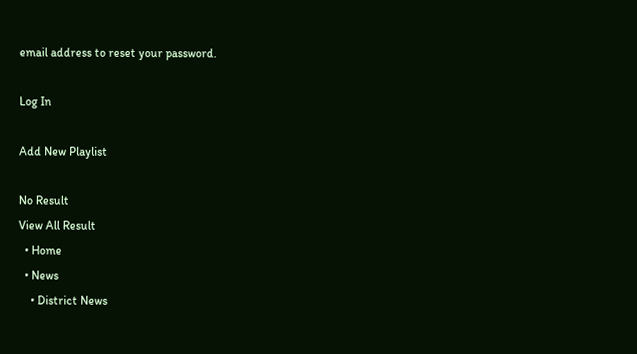email address to reset your password.

Log In

Add New Playlist

No Result
View All Result
  • Home
  • News
    • District News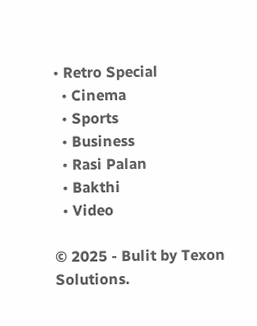• Retro Special
  • Cinema
  • Sports
  • Business
  • Rasi Palan
  • Bakthi
  • Video

© 2025 - Bulit by Texon Solutions.